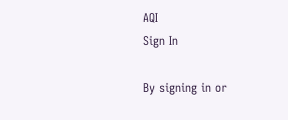AQI
Sign In

By signing in or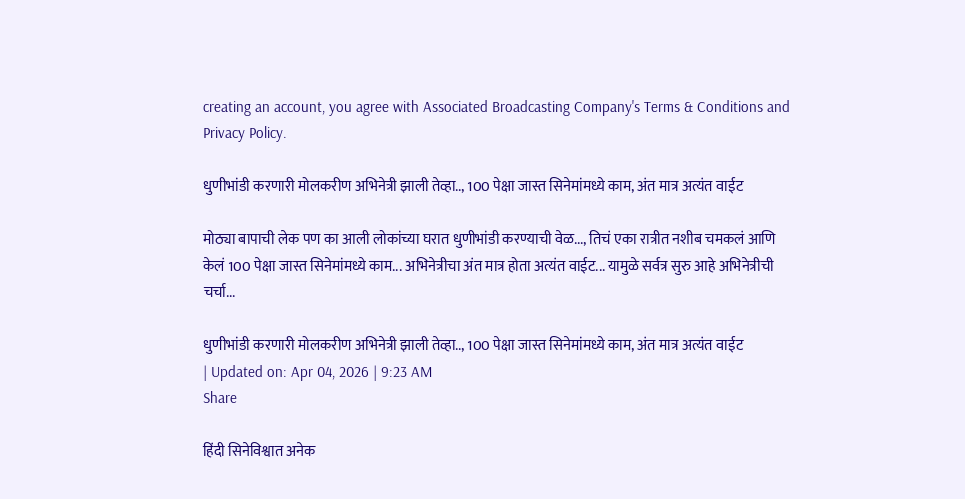creating an account, you agree with Associated Broadcasting Company's Terms & Conditions and Privacy Policy.

धुणीभांडी करणारी मोलकरीण अभिनेत्री झाली तेव्हा.., 100 पेक्षा जास्त सिनेमांमध्ये काम, अंत मात्र अत्यंत वाईट

मोठ्या बापाची लेक पण का आली लोकांच्या घरात धुणीभांडी करण्याची वेळ..., तिचं एका रात्रीत नशीब चमकलं आणि केलं 100 पेक्षा जास्त सिनेमांमध्ये काम... अभिनेत्रीचा अंत मात्र होता अत्यंत वाईट... यामुळे सर्वत्र सुरु आहे अभिनेत्रीची चर्चा...

धुणीभांडी करणारी मोलकरीण अभिनेत्री झाली तेव्हा.., 100 पेक्षा जास्त सिनेमांमध्ये काम, अंत मात्र अत्यंत वाईट
| Updated on: Apr 04, 2026 | 9:23 AM
Share

हिंदी सिनेविश्वात अनेक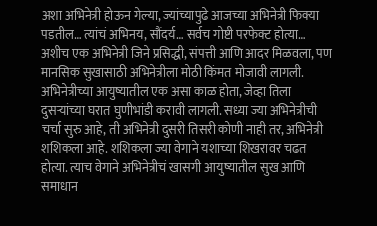अशा अभिनेत्री होऊन गेल्या, ज्यांच्यापुढे आजच्या अभिनेत्री फिक्या पडतील… त्यांचं अभिनय, सौंदर्य… सर्वच गोष्टी परफेक्ट होत्या… अशीच एक अभिनेत्री जिने प्रसिद्धी, संपत्ती आणि आदर मिळवला, पण मानसिक सुखासाठी अभिनेत्रीला मोठी किंमत मोजावी लागली. अभिनेत्रीच्या आयुष्यातील एक असा काळ होता, जेव्हा तिला दुसऱ्यांच्या घरात घुणीभांडी करावी लागली. सध्या ज्या अभिनेत्रीची चर्चा सुरु आहे, ती अभिनेत्री दुसरी तिसरी कोणी नाही तर, अभिनेत्री शशिकला आहे. शशिकला ज्या वेगाने यशाच्या शिखरावर चढत होत्या. त्याच वेगाने अभिनेत्रीचं खासगी आयुष्यातील सुख आणि समाधान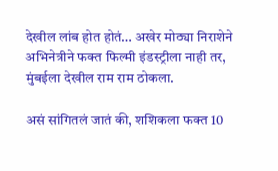देखील लांब होत होतं… अखेर मोठ्या निराशेने अभिनेत्रीने फक्त फिल्मी इंडस्ट्रीला नाही तर, मुंबईला देखील राम राम ठोकला.

असं सांगितलं जातं की, शशिकला फक्त 10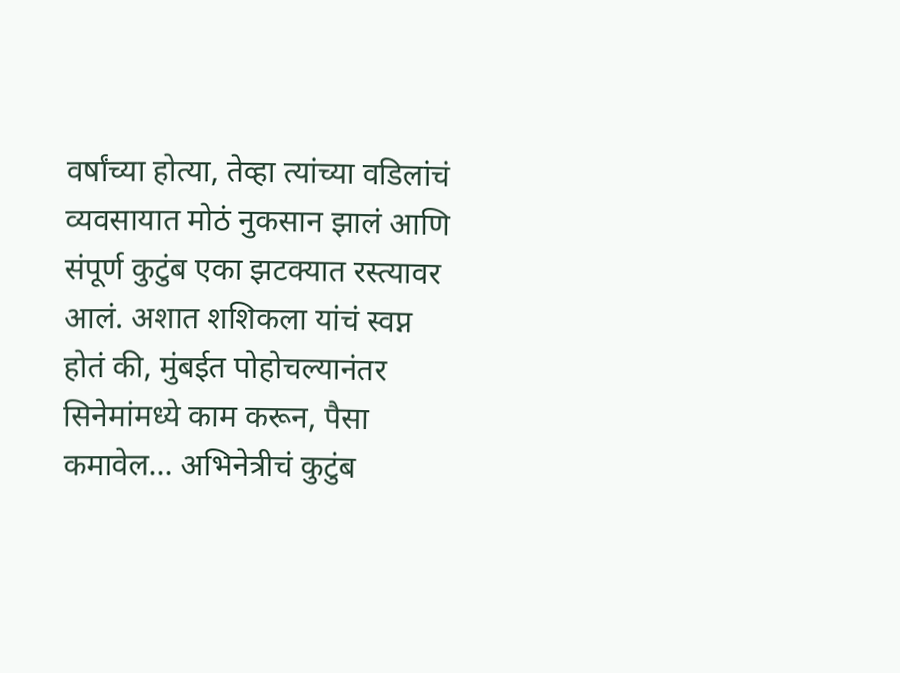वर्षांच्या होत्या, तेव्हा त्यांच्या वडिलांचं व्यवसायात मोठं नुकसान झालं आणि संपूर्ण कुटुंब एका झटक्यात रस्त्यावर आलं. अशात शशिकला यांचं स्वप्न होतं की, मुंबईत पोहोचल्यानंतर सिनेमांमध्ये काम करून, पैसा कमावेल… अभिनेत्रीचं कुटुंब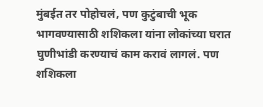मुंबईत तर पोहोचलं, पण कुटुंबाची भूक भागवण्यासाठी शशिकला यांना लोकांच्या घरात घुणीभांडी करण्याचं काम करावं लागलं. पण शशिकला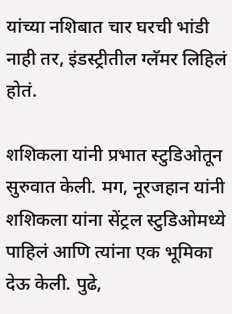यांच्या नशिबात चार घरची भांडी नाही तर, इंडस्ट्रीतील ग्लॅमर लिहिलं होतं.

शशिकला यांनी प्रभात स्टुडिओतून सुरुवात केली. मग, नूरजहान यांनी शशिकला यांना सेंट्रल स्टुडिओमध्ये पाहिलं आणि त्यांना एक भूमिका देऊ केली. पुढे,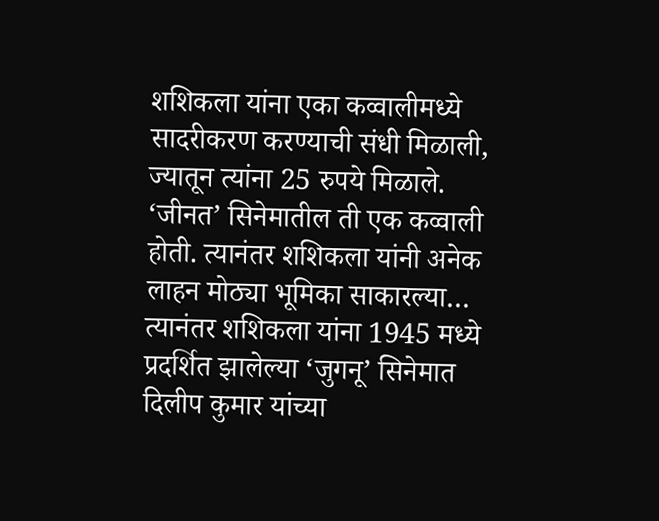शशिकला यांना एका कव्वालीमध्ये सादरीकरण करण्याची संधी मिळाली, ज्यातून त्यांना 25 रुपये मिळाले. ‘जीनत’ सिनेमातील ती एक कव्वाली होती. त्यानंतर शशिकला यांनी अनेक लाहन मोठ्या भूमिका साकारल्या… त्यानंतर शशिकला यांना 1945 मध्ये प्रदर्शित झालेल्या ‘जुगनू’ सिनेमात दिलीप कुमार यांच्या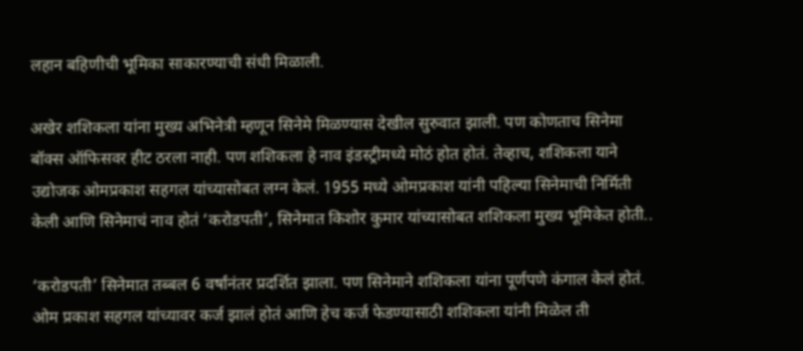लहान बहिणीची भूमिका साकारण्याची संधी मिळाली.

अखेर शशिकला यांना मुख्य अभिनेत्री म्हणून सिनेमे मिळण्यास देखील सुरुवात झाली. पण कोणताच सिनेमा बॉक्स ऑफिसवर हीट ठरला नाही. पण शशिकला हे नाव इंडस्ट्रीमध्ये मोठं होत होतं. तेव्हाच, शशिकला याने उद्योजक ओमप्रकाश सहगल यांच्यासोबत लग्न केलं. 1955 मध्ये ओमप्रकाश यांनी पहिल्या सिनेमाची निर्मिती केली आणि सिनेमाचं नाव होतं ‘करोडपती’, सिनेमात किशोर कुमार यांच्यासोबत शशिकला मुख्य भूमिकेत होती..

‘करोडपती’ सिनेमात तब्बल 6 वर्षांनंतर प्रदर्शित झाला. पण सिनेमाने शशिकला यांना पूर्णपणे कंगाल केलं होतं. ओम प्रकाश सहगल यांच्यावर कर्ज झालं होतं आणि हेच कर्ज फेडण्यासाठी शशिकला यांनी मिळेल ती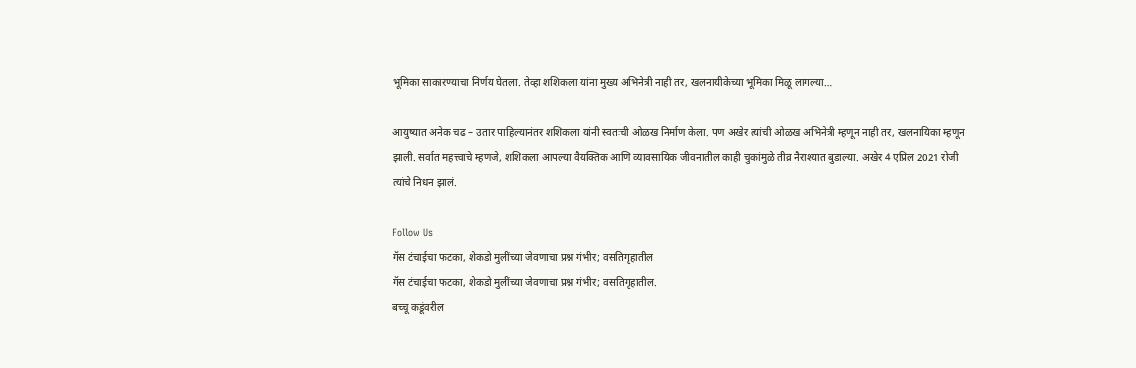भूमिका साकारण्याचा निर्णय घेतला. तेव्हा शशिकला यांना मुख्य अभिनेत्री नाही तर, खलनायीकेच्या भूमिका मिळू लागल्या…

आयुष्यात अनेक चढ – उतार पाहिल्यानंतर शशिकला यांनी स्वतःची ओळख निर्माण केला. पण अखेर त्यांची ओळख अभिनेत्री म्हणून नाही तर, खलनायिका म्हणून झाली. सर्वात महत्त्वाचे म्हणजे, शशिकला आपल्या वैयक्तिक आणि व्यावसायिक जीवनातील काही चुकांमुळे तीव्र नैराश्यात बुडाल्या. अखेर 4 एप्रिल 2021 रोजी त्यांचे निधन झालं.

Follow Us
गॅस टंचाईचा फटका, शेकडो मुलींच्या जेवणाचा प्रश्न गंभीर; वसतिगृहातील
गॅस टंचाईचा फटका, शेकडो मुलींच्या जेवणाचा प्रश्न गंभीर; वसतिगृहातील.
बच्चू कडूंवरील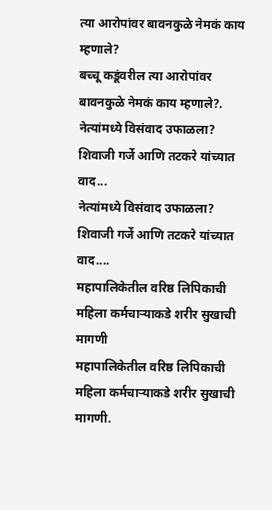त्या आरोपांवर बावनकुळे नेमकं काय म्हणाले?
बच्चू कडूंवरील त्या आरोपांवर बावनकुळे नेमकं काय म्हणाले?.
नेत्यांमध्ये विसंवाद उफाळला? शिवाजी गर्जे आणि तटकरे यांच्यात वाद...
नेत्यांमध्ये विसंवाद उफाळला? शिवाजी गर्जे आणि तटकरे यांच्यात वाद....
महापालिकेतील वरिष्ठ लिपिकाची महिला कर्मचाऱ्याकडे शरीर सुखाची मागणी
महापालिकेतील वरिष्ठ लिपिकाची महिला कर्मचाऱ्याकडे शरीर सुखाची मागणी.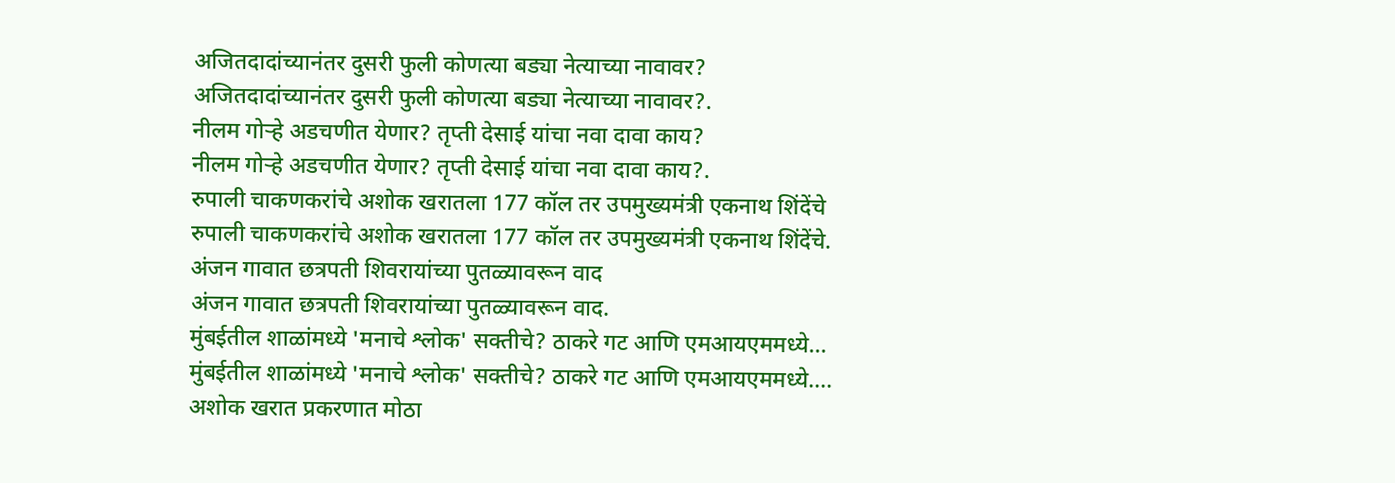अजितदादांच्यानंतर दुसरी फुली कोणत्या बड्या नेत्याच्या नावावर?
अजितदादांच्यानंतर दुसरी फुली कोणत्या बड्या नेत्याच्या नावावर?.
नीलम गोऱ्हे अडचणीत येणार? तृप्ती देसाई यांचा नवा दावा काय?
नीलम गोऱ्हे अडचणीत येणार? तृप्ती देसाई यांचा नवा दावा काय?.
रुपाली चाकणकरांचे अशोक खरातला 177 कॉल तर उपमुख्यमंत्री एकनाथ शिंदेंचे
रुपाली चाकणकरांचे अशोक खरातला 177 कॉल तर उपमुख्यमंत्री एकनाथ शिंदेंचे.
अंजन गावात छत्रपती शिवरायांच्या पुतळ्यावरून वाद
अंजन गावात छत्रपती शिवरायांच्या पुतळ्यावरून वाद.
मुंबईतील शाळांमध्ये 'मनाचे श्लोक' सक्तीचे? ठाकरे गट आणि एमआयएममध्ये...
मुंबईतील शाळांमध्ये 'मनाचे श्लोक' सक्तीचे? ठाकरे गट आणि एमआयएममध्ये....
अशोक खरात प्रकरणात मोठा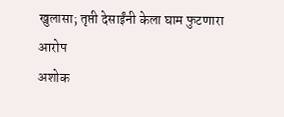खुलासा; तृप्ती देसाईंनी केला घाम फुटणारा आरोप
अशोक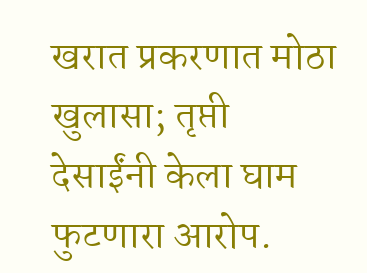खरात प्रकरणात मोठा खुलासा; तृप्ती देसाईंनी केला घाम फुटणारा आरोप.